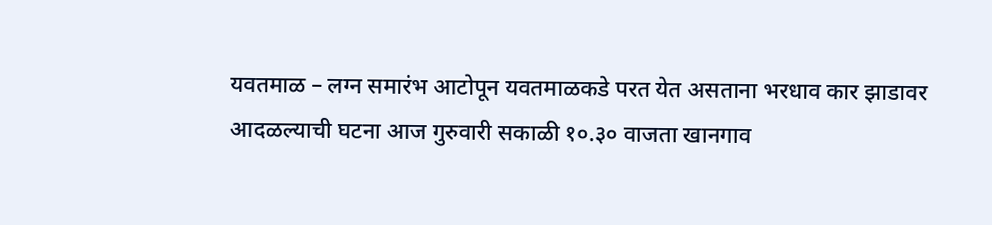यवतमाळ – लग्न समारंभ आटोपून यवतमाळकडे परत येत असताना भरधाव कार झाडावर आदळल्याची घटना आज गुरुवारी सकाळी १०.३० वाजता खानगाव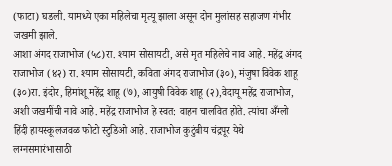(फाटा) घडली. यामध्ये एका महिलेचा मृत्यू झाला असून दोन मुलांसह सहाजण गंभीर जखमी झाले.
आशा अंगद राजाभोज (५८)रा. श्याम सोसायटी, असे मृत महिलेचे नाव आहे. महेंद्र अंगद राजाभोज (४२) रा. श्याम सोसायटी, कविता अंगद राजाभोज (३०), मंजुषा विवेक शाहू (३०)रा. इंदोर, हिमांशू महेंद्र शाहू (७), आयुषी विवेक शाहू (२),वेदायू महेंद्र राजाभोज, अशी जखमींची नावे आहे. महेंद्र राजाभोज हे स्वत: वाहन चालवित होते. त्यांचा अँग्लो हिंदी हायस्कूलजवळ फोटो स्टुडिओ आहे. राजाभोज कुटुंबीय चंद्रपूर येथे लग्नसमारंभासाठी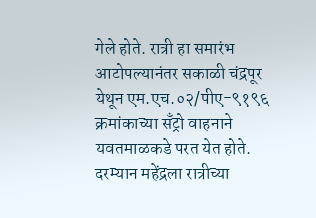गेले होते. रात्री हा समारंभ आटोपल्यानंतर सकाळी चंद्रपूर येथून एम.एच.०२/पीए-९१९६ क्रमांकाच्या सँट्रो वाहनाने यवतमाळकडे परत येत होते. दरम्यान महेंद्रला रात्रीच्या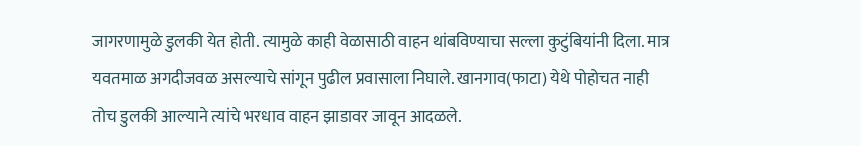जागरणामुळे डुलकी येत होती. त्यामुळे काही वेळासाठी वाहन थांबविण्याचा सल्ला कुटुंबियांनी दिला. मात्र यवतमाळ अगदीजवळ असल्याचे सांगून पुढील प्रवासाला निघाले. खानगाव(फाटा) येथे पोहोचत नाही तोच डुलकी आल्याने त्यांचे भरधाव वाहन झाडावर जावून आदळले.